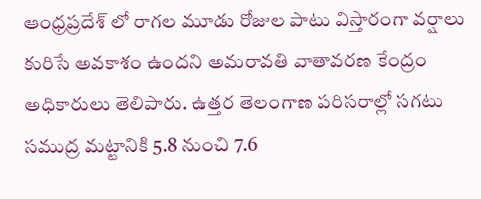ఆంధ్రప్రదేశ్ లో రాగల మూడు రోజుల పాటు విస్తారంగా వర్షాలు కురిసే అవకాశం ఉందని అమరావతి వాతావరణ కేంద్రం అధికారులు తెలిపారు. ఉత్తర తెలంగాణ పరిసరాల్లో సగటు సముద్ర మట్టానికి 5.8 నుంచి 7.6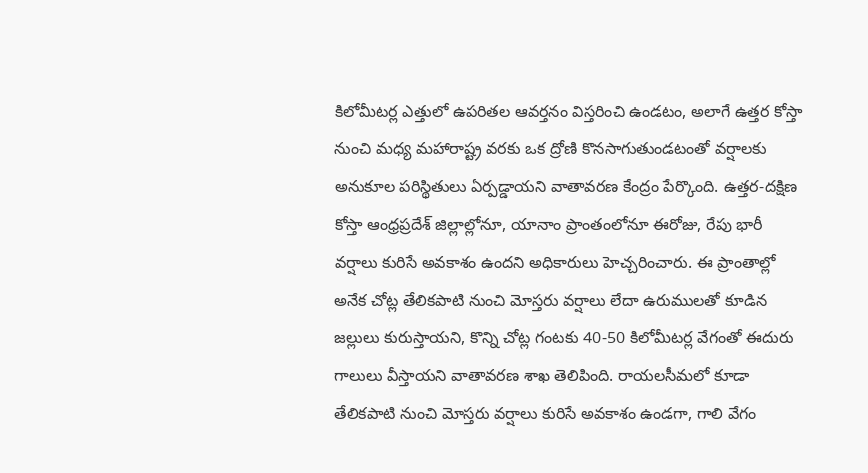కిలోమీటర్ల ఎత్తులో ఉపరితల ఆవర్తనం విస్తరించి ఉండటం, అలాగే ఉత్తర కోస్తా నుంచి మధ్య మహారాష్ట్ర వరకు ఒక ద్రోణి కొనసాగుతుండటంతో వర్షాలకు అనుకూల పరిస్థితులు ఏర్పడ్డాయని వాతావరణ కేంద్రం పేర్కొంది. ఉత్తర-దక్షిణ కోస్తా ఆంధ్రప్రదేశ్ జిల్లాల్లోనూ, యానాం ప్రాంతంలోనూ ఈరోజు, రేపు భారీ వర్షాలు కురిసే అవకాశం ఉందని అధికారులు హెచ్చరించారు. ఈ ప్రాంతాల్లో అనేక చోట్ల తేలికపాటి నుంచి మోస్తరు వర్షాలు లేదా ఉరుములతో కూడిన జల్లులు కురుస్తాయని, కొన్ని చోట్ల గంటకు 40-50 కిలోమీటర్ల వేగంతో ఈదురు గాలులు వీస్తాయని వాతావరణ శాఖ తెలిపింది. రాయలసీమలో కూడా తేలికపాటి నుంచి మోస్తరు వర్షాలు కురిసే అవకాశం ఉండగా, గాలి వేగం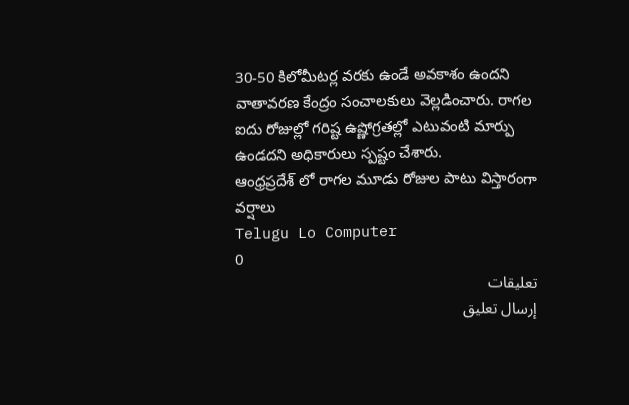30-50 కిలోమీటర్ల వరకు ఉండే అవకాశం ఉందని వాతావరణ కేంద్రం సంచాలకులు వెల్లడించారు. రాగల ఐదు రోజుల్లో గరిష్ట ఉష్ణోగ్రతల్లో ఎటువంటి మార్పు ఉండదని అధికారులు స్పష్టం చేశారు.
ఆంధ్రప్రదేశ్ లో రాగల మూడు రోజుల పాటు విస్తారంగా వర్షాలు
Telugu Lo Computer
0
تعليقات
إرسال تعليق